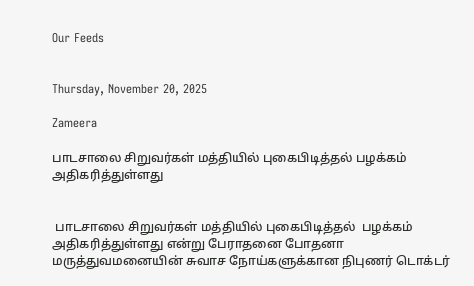Our Feeds


Thursday, November 20, 2025

Zameera

பாடசாலை சிறுவர்கள் மத்தியில் புகைபிடித்தல் பழக்கம் அதிகரித்துள்ளது


 பாடசாலை சிறுவர்கள் மத்தியில் புகைபிடித்தல்  பழக்கம் அதிகரித்துள்ளது என்று பேராதனை போதனா மருத்துவமனையின் சுவாச நோய்களுக்கான நிபுணர் டொக்டர்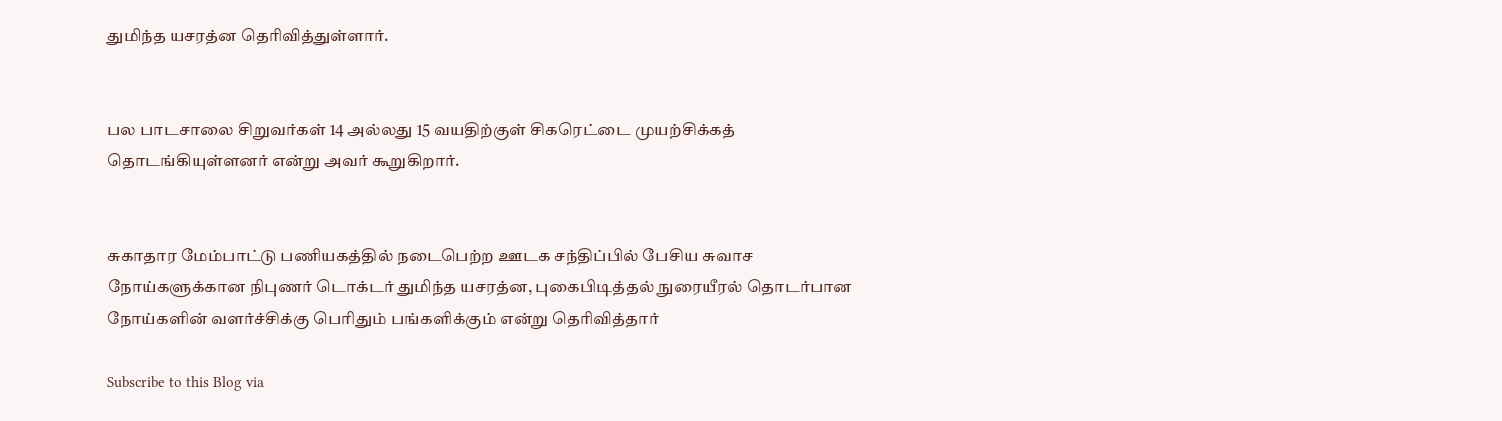துமிந்த யசரத்ன தெரிவித்துள்ளார்.


பல பாடசாலை சிறுவர்கள் 14 அல்லது 15 வயதிற்குள் சிகரெட்டை முயற்சிக்கத் தொடங்கியுள்ளனர் என்று அவர் கூறுகிறார்.


சுகாதார மேம்பாட்டு பணியகத்தில் நடைபெற்ற ஊடக சந்திப்பில் பேசிய சுவாச நோய்களுக்கான நிபுணர் டொக்டர் துமிந்த யசரத்ன, புகைபிடித்தல் நுரையீரல் தொடர்பான நோய்களின் வளர்ச்சிக்கு பெரிதும் பங்களிக்கும் என்று தெரிவித்தார்

Subscribe to this Blog via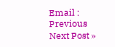Email :
Previous
Next Post »